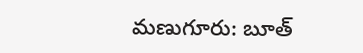మణుగూరు: బూత్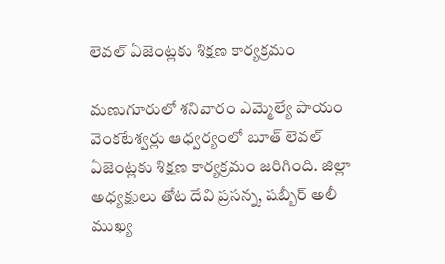లెవల్ ఏజెంట్లకు శిక్షణ కార్యక్రమం

మణుగూరులో శనివారం ఎమ్మెల్యే పాయం వెంకటేశ్వర్లు ఆధ్వర్యంలో బూత్ లెవల్ ఏజెంట్లకు శిక్షణ కార్యక్రమం జరిగింది. జిల్లా అధ్యక్షులు తోట దేవి ప్రసన్న, షబ్బీర్ అలీ ముఖ్య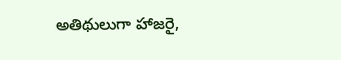అతిథులుగా హాజరై,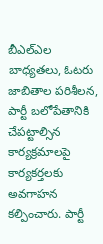బీఎల్ఎల బాధ్యతలు, ఓటరు జాబితాల పరిశీలన, పార్టీ బలోపేతానికి చేపట్టాల్సిన కార్యక్రమాలపై కార్యకర్తలకు అవగాహన కల్పించారు. పార్టీ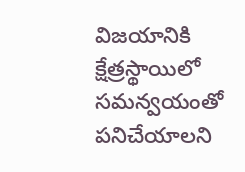విజయానికి క్షేత్రస్థాయిలో సమన్వయంతో పనిచేయాలని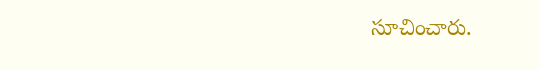సూచించారు.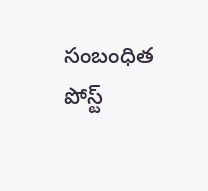సంబంధిత పోస్ట్